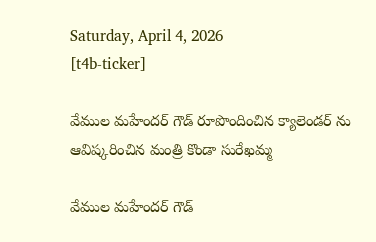Saturday, April 4, 2026
[t4b-ticker]

వేముల మహేందర్ గౌడ్ రూపొందించిన క్యాలెండర్ ను ఆవిష్కరించిన మంత్రి కొండా సురేఖమ్మ

వేముల మహేందర్ గౌడ్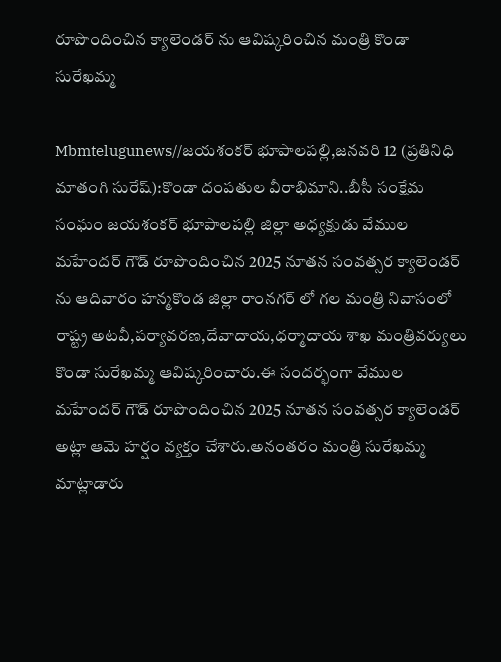రూపొందించిన క్యాలెండర్ ను ఆవిష్కరించిన మంత్రి కొండా సురేఖమ్మ

Mbmtelugunews//జయశంకర్ భూపాలపల్లి,జనవరి 12 (ప్రతినిధి మాతంగి సురేష్):కొండా దంపతుల వీరాభిమాని..బీసీ సంక్షేమ సంఘం జయశంకర్ భూపాలపల్లి జిల్లా అధ్యక్షుడు వేముల మహేందర్ గౌడ్ రూపొందించిన 2025 నూతన సంవత్సర క్యాలెండర్ ను ఆదివారం హన్మకొండ జిల్లా రాంనగర్ లో గల మంత్రి నివాసంలో రాష్ట్ర అటవీ,పర్యావరణ,దేవాదాయ,ధర్మాదాయ శాఖ మంత్రివర్యులు కొండా సురేఖమ్మ ఆవిష్కరించారు.ఈ సందర్భంగా వేముల మహేందర్ గౌడ్ రూపొందించిన 2025 నూతన సంవత్సర క్యాలెండర్ అట్లా ఆమె హర్షం వ్యక్తం చేశారు.అనంతరం మంత్రి సురేఖమ్మ మాట్లాడారు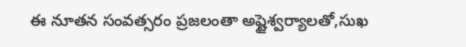ఈ నూతన సంవత్సరం ప్రజలంతా అష్టైశ్వర్యాలతో,సుఖ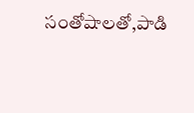సంతోషాలతో,పాడి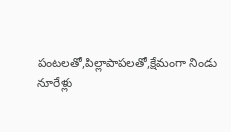పంటలతో,పిల్లాపాపలతో,క్షేమంగా నిండు నూరేళ్లు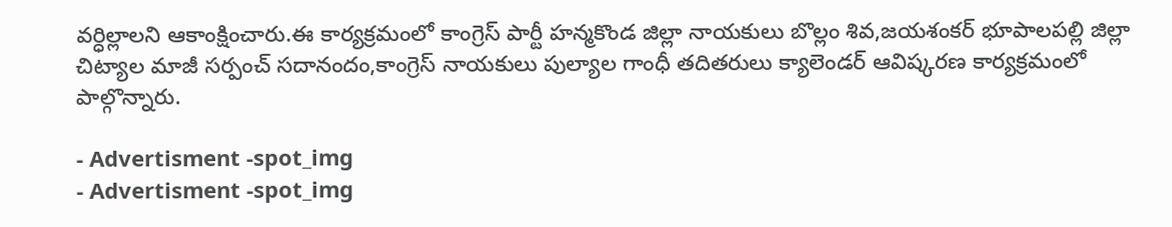వర్ధిల్లాలని ఆకాంక్షించారు.ఈ కార్యక్రమంలో కాంగ్రెస్ పార్టీ హన్మకొండ జిల్లా నాయకులు బొల్లం శివ,జయశంకర్ భూపాలపల్లి జిల్లా చిట్యాల మాజీ సర్పంచ్ సదానందం,కాంగ్రెస్ నాయకులు పుల్యాల గాంధీ తదితరులు క్యాలెండర్ ఆవిష్కరణ కార్యక్రమంలో పాల్గొన్నారు.

- Advertisment -spot_img
- Advertisment -spot_img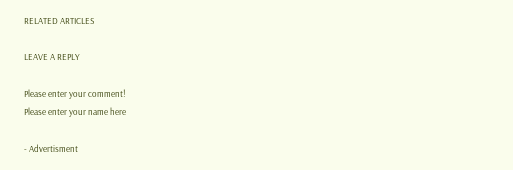RELATED ARTICLES

LEAVE A REPLY

Please enter your comment!
Please enter your name here

- Advertisment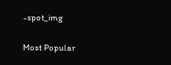-spot_img

Most Popular